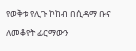የወቅቱ የሊጉ ኮከብ በሲዳማ ቡና ለመቆየት ፊርማውን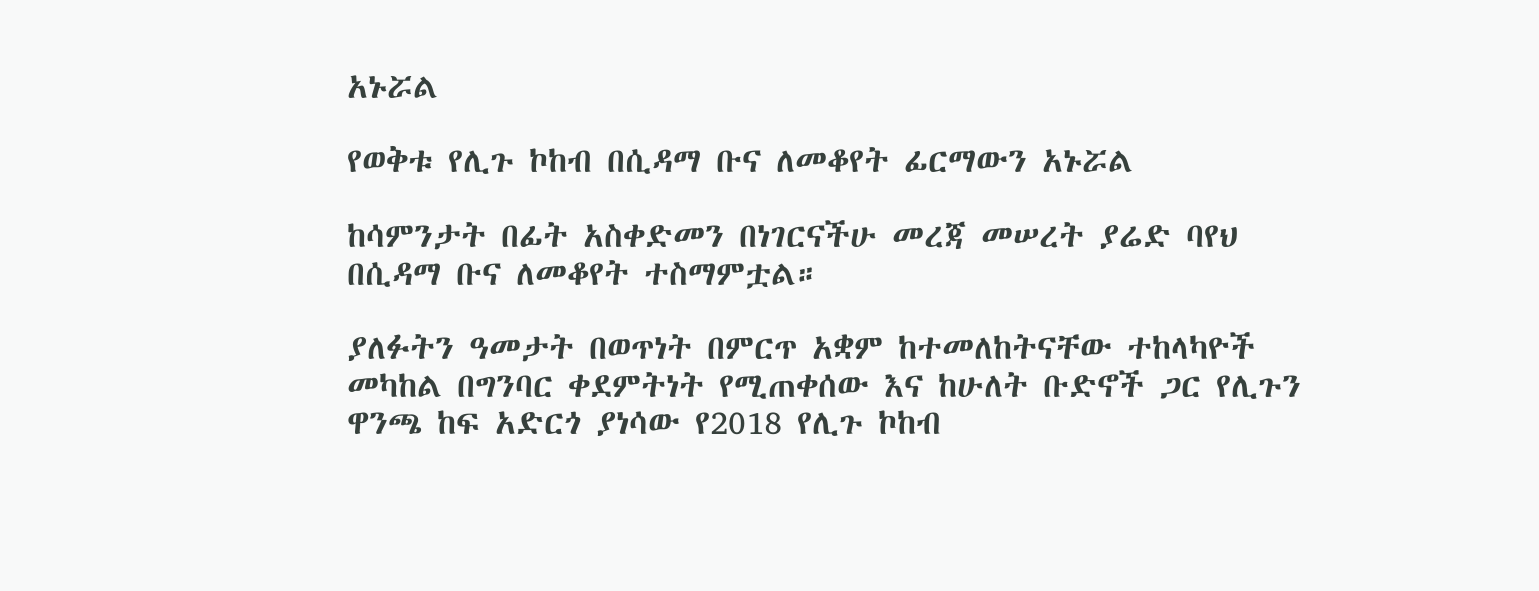አኑሯል

የወቅቱ የሊጉ ኮከብ በሲዳማ ቡና ለመቆየት ፊርማውን አኑሯል

ከሳምንታት በፊት አስቀድመን በነገርናችሁ መረጃ መሠረት ያሬድ ባየህ በሲዳማ ቡና ለመቆየት ተስማምቷል።

ያለፉትን ዓመታት በወጥነት በምርጥ አቋም ከተመለከትናቸው ተከላካዮች መካከል በግንባር ቀደምትነት የሚጠቀሰው እና ከሁለት ቡድኖች ጋር የሊጉን ዋንጫ ከፍ አድርጎ ያነሳው የ2018 የሊጉ ኮከብ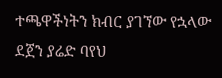ተጫዋችነትን ክብር ያገኘው የኋላው ደጀን ያሬድ ባየህ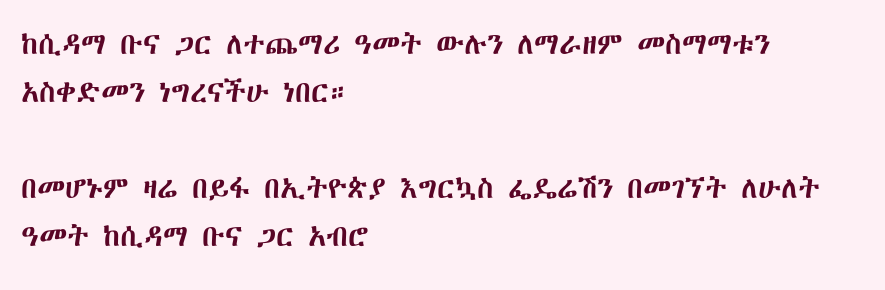ከሲዳማ ቡና ጋር ለተጨማሪ ዓመት ውሉን ለማራዘም መስማማቱን አስቀድመን ነግረናችሁ ነበር።

በመሆኑም ዛሬ በይፋ በኢትዮጵያ እግርኳስ ፌዴሬሽን በመገኘት ለሁለት ዓመት ከሲዳማ ቡና ጋር አብሮ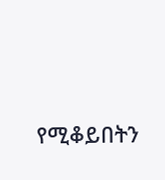የሚቆይበትን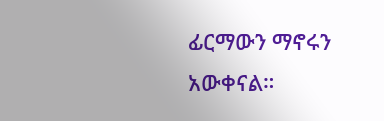ፊርማውን ማኖሩን አውቀናል።